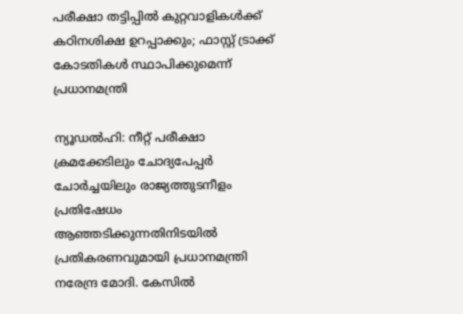പരീക്ഷാ തട്ടിപ്പിൽ കുറ്റവാളികൾക്ക് കഠിനശിക്ഷ ഉറപ്പാക്കും; ഫാസ്റ്റ് ട്രാക്ക് കോടതികൾ സ്ഥാപിക്കുമെന്ന് പ്രധാനമന്ത്രി

ന്യൂഡൽഹി: നീറ്റ് പരീക്ഷാ ക്രമക്കേടിലും ചോദ്യപേപ്പർ ചോർച്ചയിലും രാജ്യത്തുടനീളം പ്രതിഷേധം ആഞ്ഞടിക്കുന്നതിനിടയിൽ പ്രതികരണവുമായി പ്രധാനമന്ത്രി നരേന്ദ്ര മോദി. കേസിൽ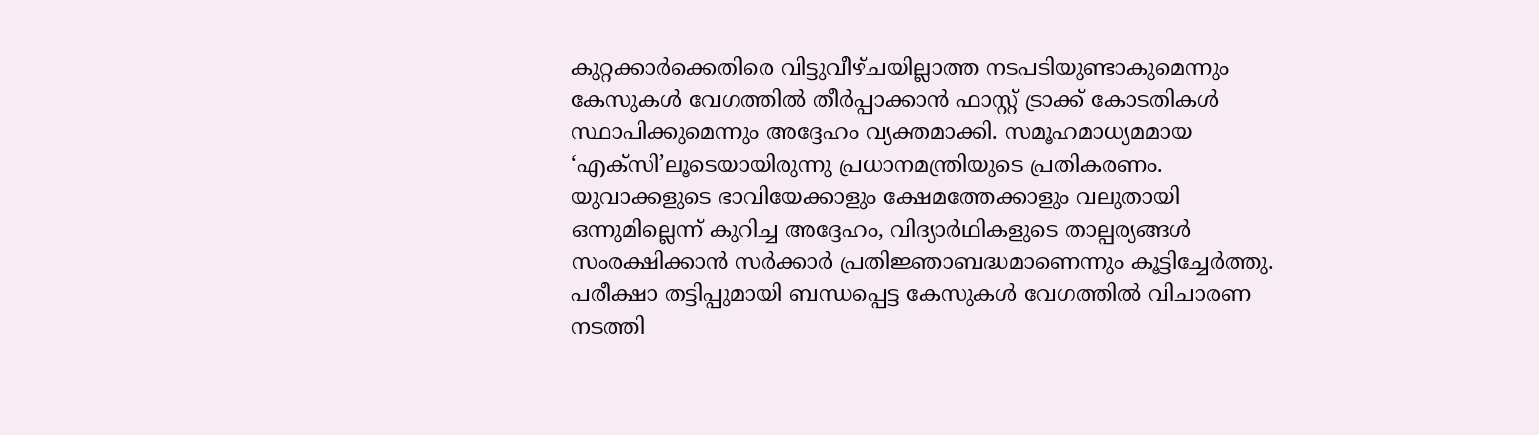കുറ്റക്കാർക്കെതിരെ വിട്ടുവീഴ്ചയില്ലാത്ത നടപടിയുണ്ടാകുമെന്നും കേസുകൾ വേഗത്തിൽ തീർപ്പാക്കാൻ ഫാസ്റ്റ് ട്രാക്ക് കോടതികൾ സ്ഥാപിക്കുമെന്നും അദ്ദേഹം വ്യക്തമാക്കി. സമൂഹമാധ്യമമായ ‘എക്സി’ലൂടെയായിരുന്നു പ്രധാനമന്ത്രിയുടെ പ്രതികരണം.
യുവാക്കളുടെ ഭാവിയേക്കാളും ക്ഷേമത്തേക്കാളും വലുതായി ഒന്നുമില്ലെന്ന് കുറിച്ച അദ്ദേഹം, വിദ്യാർഥികളുടെ താല്പര്യങ്ങൾ സംരക്ഷിക്കാൻ സർക്കാർ പ്രതിജ്ഞാബദ്ധമാണെന്നും കൂട്ടിച്ചേർത്തു. പരീക്ഷാ തട്ടിപ്പുമായി ബന്ധപ്പെട്ട കേസുകൾ വേഗത്തിൽ വിചാരണ നടത്തി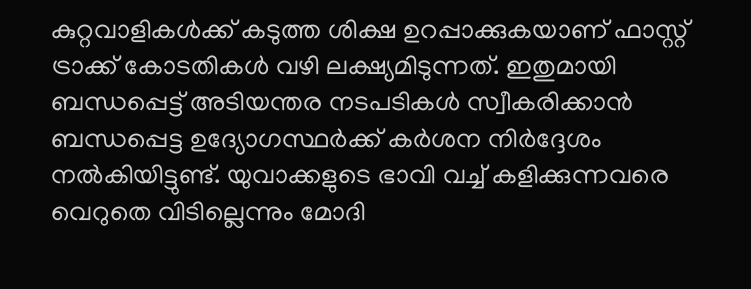കുറ്റവാളികൾക്ക് കടുത്ത ശിക്ഷ ഉറപ്പാക്കുകയാണ് ഫാസ്റ്റ് ട്രാക്ക് കോടതികൾ വഴി ലക്ഷ്യമിടുന്നത്. ഇതുമായി ബന്ധപ്പെട്ട് അടിയന്തര നടപടികൾ സ്വീകരിക്കാൻ ബന്ധപ്പെട്ട ഉദ്യോഗസ്ഥർക്ക് കർശന നിർദ്ദേശം നൽകിയിട്ടുണ്ട്. യുവാക്കളുടെ ഭാവി വച്ച് കളിക്കുന്നവരെ വെറുതെ വിടില്ലെന്നും മോദി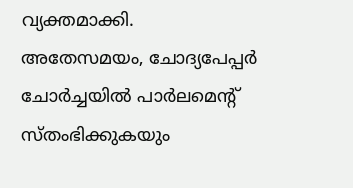വ്യക്തമാക്കി.
അതേസമയം, ചോദ്യപേപ്പർ ചോർച്ചയിൽ പാർലമെന്റ് സ്തംഭിക്കുകയും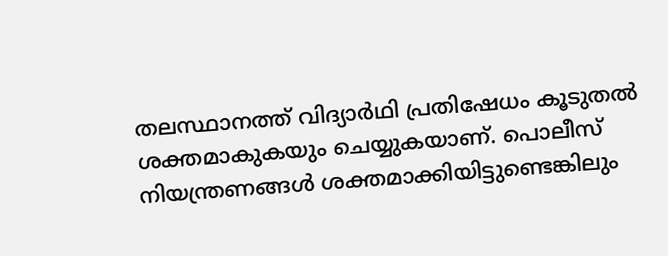തലസ്ഥാനത്ത് വിദ്യാർഥി പ്രതിഷേധം കൂടുതൽ ശക്തമാകുകയും ചെയ്യുകയാണ്. പൊലീസ് നിയന്ത്രണങ്ങൾ ശക്തമാക്കിയിട്ടുണ്ടെങ്കിലും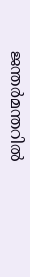ജന്തർമന്തറിൽ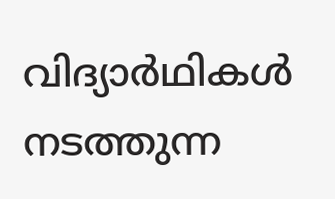വിദ്യാർഥികൾ നടത്തുന്ന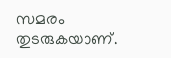സമരം തുടരുകയാണ്.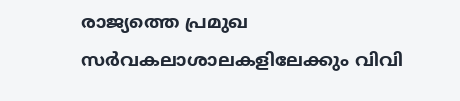രാജ്യത്തെ പ്രമുഖ സർവകലാശാലകളിലേക്കും വിവി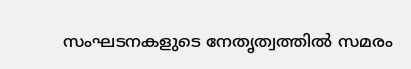സംഘടനകളുടെ നേതൃത്വത്തിൽ സമരം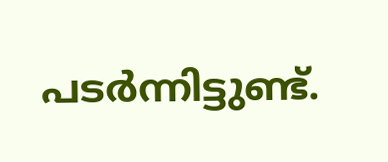പടർന്നിട്ടുണ്ട്.